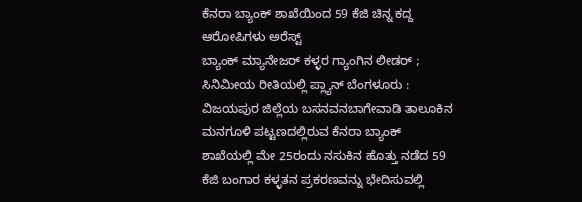ಕೆನರಾ ಬ್ಯಾಂಕ್ ಶಾಖೆಯಿಂದ 59 ಕೆಜಿ ಚಿನ್ನ ಕದ್ದ ಆರೋಪಿಗಳು ಅರೆಸ್ಟ್
ಬ್ಯಾಂಕ್ ಮ್ಯಾನೇಜರ್ ಕಳ್ಳರ ಗ್ಯಾಂಗಿನ ಲೀಡರ್ ; ಸಿನಿಮೀಯ ರೀತಿಯಲ್ಲಿ ಪ್ಲ್ಯಾನ್ ಬೆಂಗಳೂರು : ವಿಜಯಪುರ ಜಿಲ್ಲೆಯ ಬಸನವನಬಾಗೇವಾಡಿ ತಾಲೂಕಿನ ಮನಗೂಳಿ ಪಟ್ಟಣದಲ್ಲಿರುವ ಕೆನರಾ ಬ್ಯಾಂಕ್ ಶಾಖೆಯಲ್ಲಿ ಮೇ 25ರಂದು ನಸುಕಿನ ಹೊತ್ತು ನಡೆದ 59 ಕೆಜಿ ಬಂಗಾರ ಕಳ್ಳತನ ಪ್ರಕರಣವನ್ನು ಭೇದಿಸುವಲ್ಲಿ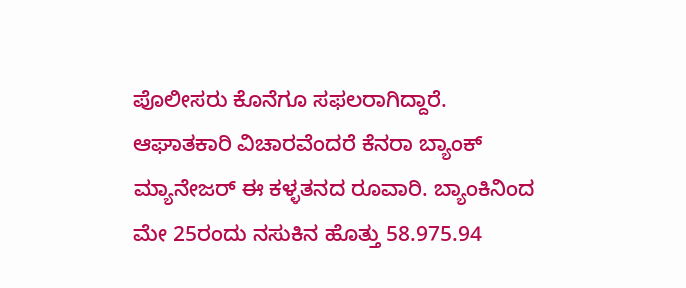ಪೊಲೀಸರು ಕೊನೆಗೂ ಸಫಲರಾಗಿದ್ದಾರೆ. ಆಘಾತಕಾರಿ ವಿಚಾರವೆಂದರೆ ಕೆನರಾ ಬ್ಯಾಂಕ್ ಮ್ಯಾನೇಜರ್ ಈ ಕಳ್ಳತನದ ರೂವಾರಿ. ಬ್ಯಾಂಕಿನಿಂದ ಮೇ 25ರಂದು ನಸುಕಿನ ಹೊತ್ತು 58.975.94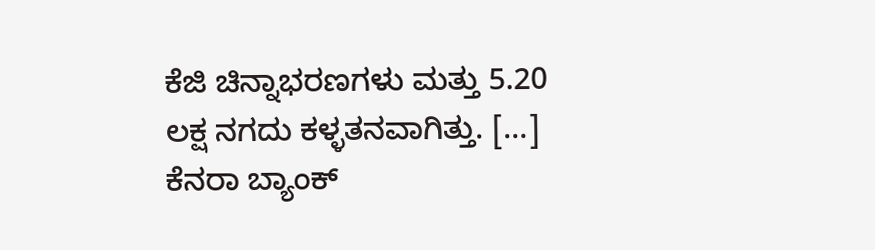ಕೆಜಿ ಚಿನ್ನಾಭರಣಗಳು ಮತ್ತು 5.20 ಲಕ್ಷ ನಗದು ಕಳ್ಳತನವಾಗಿತ್ತು. […]
ಕೆನರಾ ಬ್ಯಾಂಕ್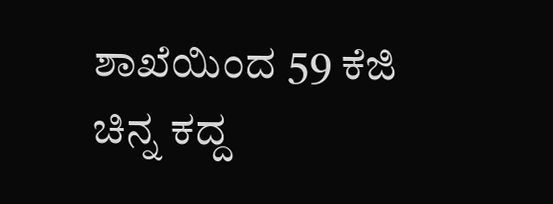ಶಾಖೆಯಿಂದ 59 ಕೆಜಿ ಚಿನ್ನ ಕದ್ದ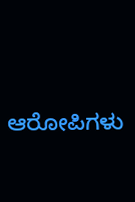ಆರೋಪಿಗಳು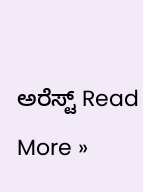ಅರೆಸ್ಟ್ Read More »